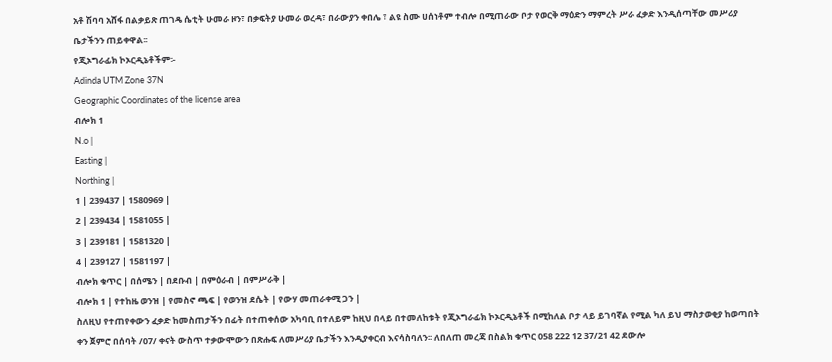አቶ ሽባባ አሸፋ በልቃይጽ ጠገዴ ሴቲት ሁመራ ዞን፣ በቃፍትያ ሁመራ ወረዳ፣ በራውያን ቀበሌ ፣ ልዩ ስሙ ሀሰነቶም ተብሎ በሚጠራው ቦታ የወርቅ ማዕድን ማምረት ሥራ ፈቃድ እንዲሰጣቸው መሥሪያ ቤታችንን ጠይቀዋል፡፡
የጂኦግራፊክ ኮኦርዲኔቶችም፡-
Adinda UTM Zone 37N
Geographic Coordinates of the license area
ብሎክ 1
N.o |
Easting |
Northing |
1 | 239437 | 1580969 |
2 | 239434 | 1581055 |
3 | 239181 | 1581320 |
4 | 239127 | 1581197 |
ብሎክ ቁጥር | በሰሜን | በደቡብ | በምዕራብ | በምሥራቅ |
ብሎክ 1 | የተከዜ ወንዝ | የመስኖ ጫፍ | የወንዝ ደሴት | የውሃ መጠራቀሚ ጋን |
ስለዚህ የተጠየቀውን ፈቃድ ከመስጠታችን በፊት በተጠቀሰው አካባቢ በተለይም ከዚህ በላይ በተመለከቱት የጂኦግራፊክ ኮኦርዲኔቶች በሚከለል ቦታ ላይ ይገባኛል የሚል ካለ ይህ ማስታወቂያ ከወጣበት ቀን ጀምሮ በሰባት /07/ ቀናት ውስጥ ተቃውሞውን በጽሑፍ ለመሥሪያ ቤታችን እንዲያቀርብ እናሳስባለን፡፡ ለበለጠ መረጃ በስልክ ቁጥር 058 222 12 37/21 42 ደውሎ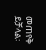መጠየቅ ይቻላል፡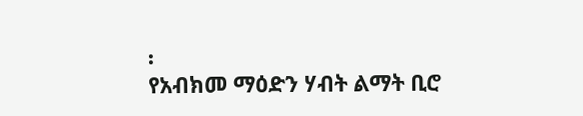፡
የአብክመ ማዕድን ሃብት ልማት ቢሮ